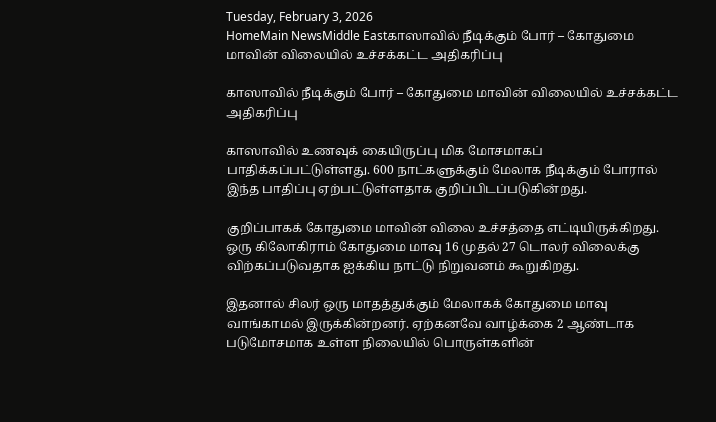Tuesday, February 3, 2026
HomeMain NewsMiddle Eastகாஸாவில் நீடிக்கும் போர் – கோதுமை மாவின் விலையில் உச்சக்கட்ட அதிகரிப்பு

காஸாவில் நீடிக்கும் போர் – கோதுமை மாவின் விலையில் உச்சக்கட்ட அதிகரிப்பு

காஸாவில் உணவுக் கையிருப்பு மிக மோசமாகப் பாதிக்கப்பட்டுள்ளது. 600 நாட்களுக்கும் மேலாக நீடிக்கும் போரால் இந்த பாதிப்பு ஏற்பட்டுள்ளதாக குறிப்பிடப்படுகின்றது.

குறிப்பாகக் கோதுமை மாவின் விலை உச்சத்தை எட்டியிருக்கிறது. ஒரு கிலோகிராம் கோதுமை மாவு 16 முதல் 27 டொலர் விலைக்கு விற்கப்படுவதாக ஐக்கிய நாட்டு நிறுவனம் கூறுகிறது.

இதனால் சிலர் ஒரு மாதத்துக்கும் மேலாகக் கோதுமை மாவு வாங்காமல் இருக்கின்றனர். ஏற்கனவே வாழ்க்கை 2 ஆண்டாக படுமோசமாக உள்ள நிலையில் பொருள்களின்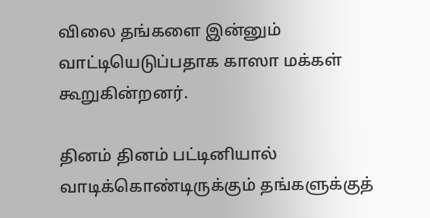விலை தங்களை இன்னும் வாட்டியெடுப்பதாக காஸா மக்கள் கூறுகின்றனர்.

தினம் தினம் பட்டினியால் வாடிக்கொண்டிருக்கும் தங்களுக்குத்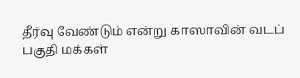தீர்வு வேண்டும் என்று காஸாவின் வடப் பகுதி மக்கள்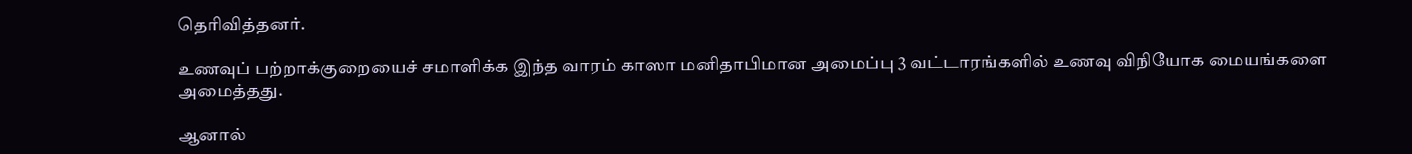தெரிவித்தனர்.

உணவுப் பற்றாக்குறையைச் சமாளிக்க இந்த வாரம் காஸா மனிதாபிமான அமைப்பு 3 வட்டாரங்களில் உணவு விநியோக மையங்களை அமைத்தது.

ஆனால்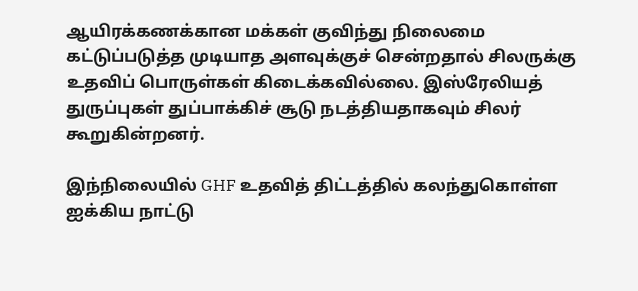ஆயிரக்கணக்கான மக்கள் குவிந்து நிலைமை கட்டுப்படுத்த முடியாத அளவுக்குச் சென்றதால் சிலருக்கு உதவிப் பொருள்கள் கிடைக்கவில்லை. இஸ்ரேலியத் துருப்புகள் துப்பாக்கிச் சூடு நடத்தியதாகவும் சிலர் கூறுகின்றனர்.

இந்நிலையில் GHF உதவித் திட்டத்தில் கலந்துகொள்ள ஐக்கிய நாட்டு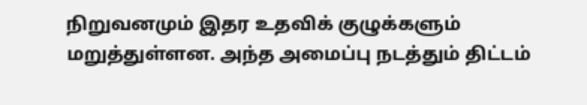நிறுவனமும் இதர உதவிக் குழுக்களும் மறுத்துள்ளன. அந்த அமைப்பு நடத்தும் திட்டம்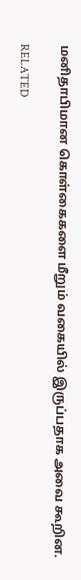மனிதாபிமான கொள்கைகளை மீறும் வகையில் இருப்பதாக அவை கூறின.

RELATED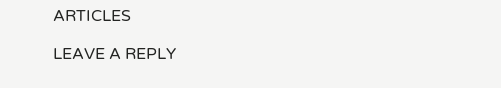ARTICLES

LEAVE A REPLY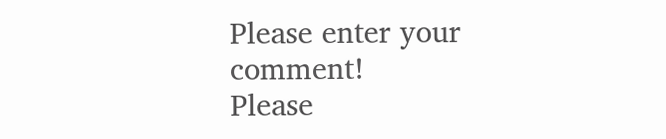Please enter your comment!
Please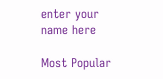enter your name here

Most Popular